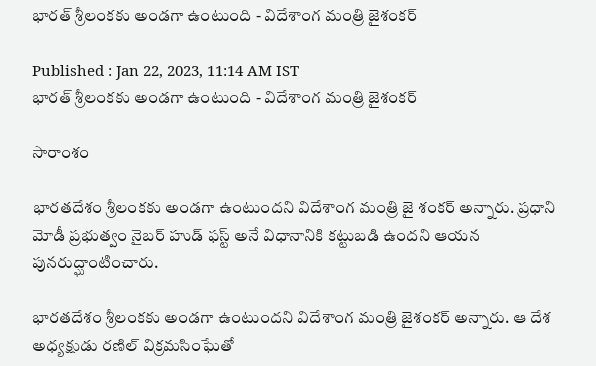భారత్ శ్రీలంకకు అండగా ఉంటుంది - విదేశాంగ మంత్రి జైశంకర్

Published : Jan 22, 2023, 11:14 AM IST
భారత్ శ్రీలంకకు అండగా ఉంటుంది - విదేశాంగ మంత్రి జైశంకర్

సారాంశం

భారతదేశం శ్రీలంకకు అండగా ఉంటుందని విదేశాంగ మంత్రి జై శంకర్ అన్నారు. ప్రధాని మోడీ ప్రభుత్వం నైబర్ హుడ్ ఫస్ట్ అనే విధానానికి కట్టుబడి ఉందని ఆయన పునరుద్ఘాంటించారు.

భారతదేశం శ్రీలంకకు అండగా ఉంటుందని విదేశాంగ మంత్రి జైశంకర్ అన్నారు. ఆ దేశ అధ్యక్షుడు రణిల్ విక్రమసింఘేతో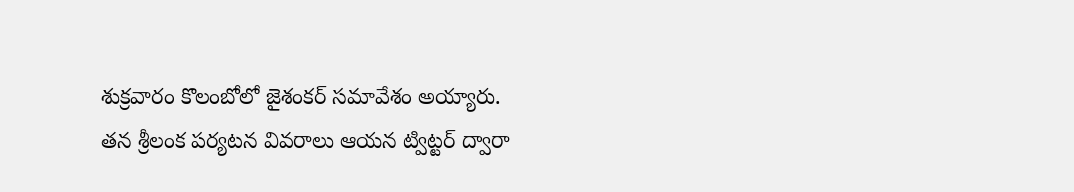శుక్రవారం కొలంబోలో జైశంకర్ సమావేశం అయ్యారు. తన శ్రీలంక పర్యటన వివరాలు ఆయన ట్విట్టర్ ద్వారా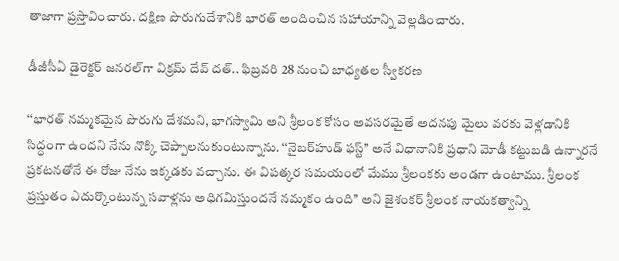తాజాగా ప్రస్తావించారు. దక్షిణ పొరుగుదేశానికి భారత్ అందించిన సహాయాన్ని వెల్లడించారు.

డీజీసీఏ డైరెక్టర్ జనరల్‌గా విక్రమ్ దేవ్ దత్.. ఫిబ్రవరి 28 నుంచి బాధ్యతల స్వీకరణ

‘‘భారత్ నమ్మకమైన పొరుగు దేశమని, భాగస్వామి అని శ్రీలంక కోసం అవసరమైతే అదనపు మైలు వరకు వెళ్లడానికి సిద్ధంగా ఉందని నేను నొక్కి చెప్పాలనుకుంటున్నాను. ‘‘నైబర్‌హుడ్ ఫస్ట్’’ అనే విధానానికి ప్రధాని మోడీ కట్టుబడి ఉన్నారనే ప్రకటనతోనే ఈ రోజు నేను ఇక్కడకు వచ్చాను. ఈ విపత్కర సమయంలో మేము శ్రీలంకకు అండగా ఉంటాము. శ్రీలంక ప్రస్తుతం ఎదుర్కొంటున్న సవాళ్లను అధిగమిస్తుందనే నమ్మకం ఉంది’’ అని జైశంకర్ శ్రీలంక నాయకత్వాన్ని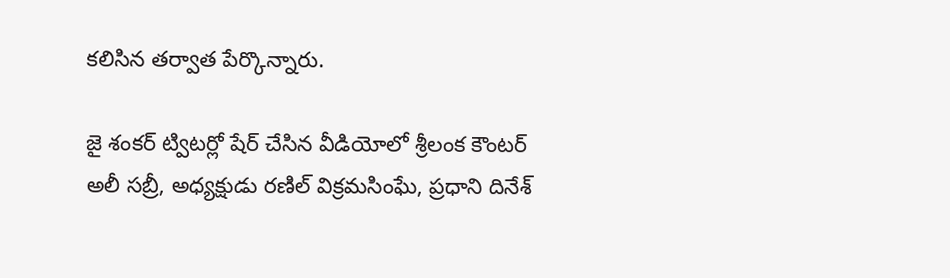కలిసిన తర్వాత పేర్కొన్నారు.

జై శంకర్ ట్విటర్లో షేర్ చేసిన వీడియోలో శ్రీలంక కౌంటర్ అలీ సబ్రీ, అధ్యక్షుడు రణిల్ విక్రమసింఘే, ప్రధాని దినేశ్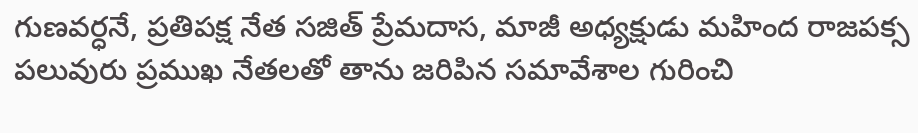గుణవర్ధనే, ప్రతిపక్ష నేత సజిత్ ప్రేమదాస, మాజీ అధ్యక్షుడు మహింద రాజపక్స పలువురు ప్రముఖ నేతలతో తాను జరిపిన సమావేశాల గురించి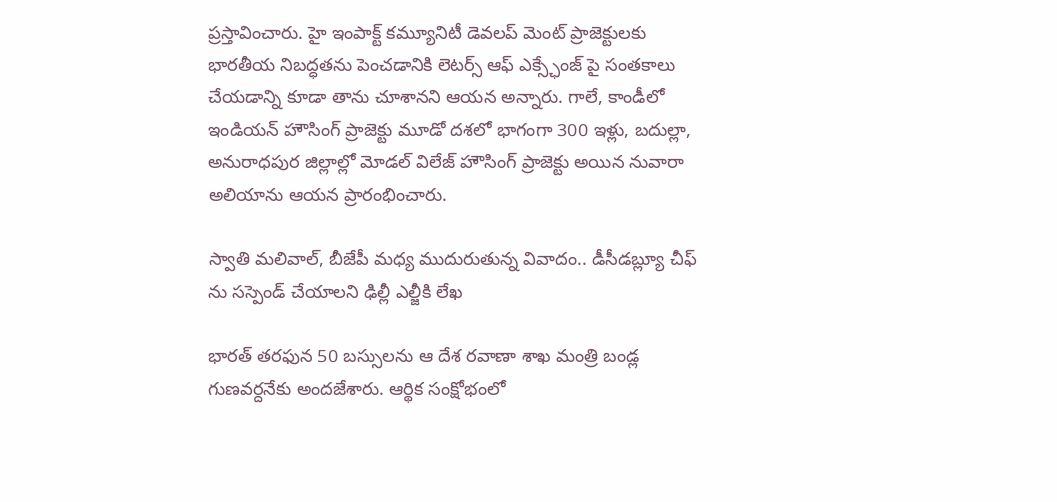ప్రస్తావించారు. హై ఇంపాక్ట్ కమ్యూనిటీ డెవలప్ మెంట్ ప్రాజెక్టులకు భారతీయ నిబద్ధతను పెంచడానికి లెటర్స్ ఆఫ్ ఎక్స్ఛేంజ్ పై సంతకాలు చేయడాన్ని కూడా తాను చూశానని ఆయన అన్నారు. గాలే, కాండీలో ఇండియన్ హౌసింగ్ ప్రాజెక్టు మూడో దశలో భాగంగా 300 ఇళ్లు, బదుల్లా, అనురాధపుర జిల్లాల్లో మోడల్ విలేజ్ హౌసింగ్ ప్రాజెక్టు అయిన నువారా అలియాను ఆయన ప్రారంభించారు.

స్వాతి మలివాల్, బీజేపీ మధ్య ముదురుతున్న వివాదం.. డీసీడబ్ల్యూ చీఫ్ ను సస్పెండ్ చేయాలని ఢిల్లీ ఎల్జీకి లేఖ

భారత్ తరఫున 50 బస్సులను ఆ దేశ రవాణా శాఖ మంత్రి బండ్ల గుణవర్దనేకు అందజేశారు. ఆర్థిక సంక్షోభంలో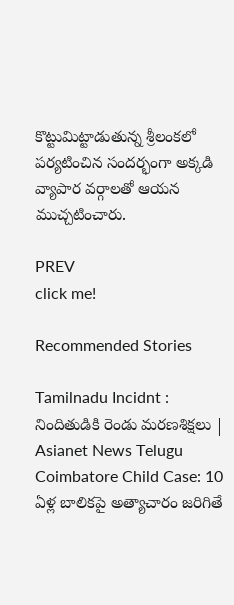కొట్టుమిట్టాడుతున్న శ్రీలంకలో పర్యటించిన సందర్భంగా అక్కడి వ్యాపార వర్గాలతో ఆయన ముచ్చటించారు.

PREV
click me!

Recommended Stories

Tamilnadu Incidnt : నిందితుడికి రెండు మరణశిక్షలు | Asianet News Telugu
Coimbatore Child Case: 10 ఏళ్ల బాలికపై అత్యాచారం జరిగితే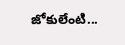జోకులేంటి...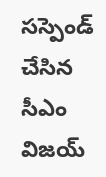సస్పెండ్ చేసిన సీఎం విజయ్